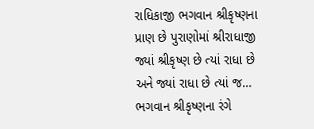રાધિકાજી ભગવાન શ્રીકૃષ્ણના પ્રાણ છે પુરાણોમાં શ્રીરાધાજી
જ્યાં શ્રીકૃષ્ણ છે ત્યાં રાધા છે અને જ્યાં રાધા છે ત્યાં જ…
ભગવાન શ્રીકૃષ્ણના રંગે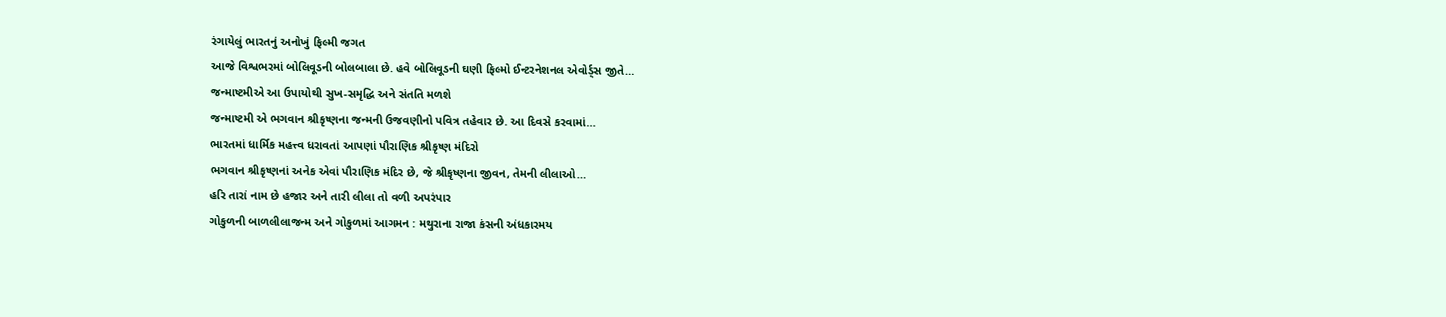રંગાયેલું ભારતનું અનોખું ફિલ્મી જગત
આજે વિશ્વભરમાં બોલિવૂડની બોલબાલા છે. હવે બોલિવૂડની ઘણી ફિલ્મો ઈન્ટરનેશનલ એવોર્ડ્સ જીતે…
જન્માષ્ટમીએ આ ઉપાયોથી સુખ-સમૃદ્ધિ અને સંતતિ મળશે
જન્માષ્ટમી એ ભગવાન શ્રીકૃષ્ણના જન્મની ઉજવણીનો પવિત્ર તહેવાર છે. આ દિવસે કરવામાં…
ભારતમાં ધાર્મિક મહત્ત્વ ધરાવતાં આપણાં પૌરાણિક શ્રીકૃષ્ણ મંદિરો
ભગવાન શ્રીકૃષ્ણનાં અનેક એવાં પૌરાણિક મંદિર છે, જે શ્રીકૃષ્ણના જીવન, તેમની લીલાઓ…
હરિ તારાં નામ છે હજાર અને તારી લીલા તો વળી અપરંપાર
ગોકુળની બાળલીલાજન્મ અને ગોકુળમાં આગમન : મથુરાના રાજા કંસની અંધકારમય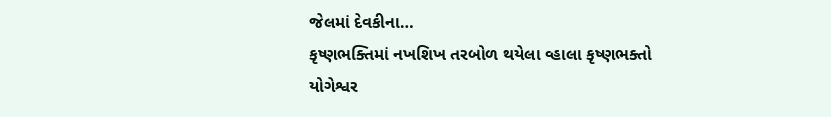જેલમાં દેવકીના…
કૃષ્ણભક્તિમાં નખશિખ તરબોળ થયેલા વ્હાલા કૃષ્ણભક્તો
યોગેશ્વર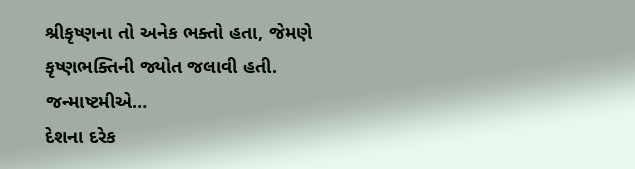શ્રીકૃષ્ણના તો અનેક ભક્તો હતા, જેમણે કૃષ્ણભક્તિની જ્યોત જલાવી હતી. જન્માષ્ટમીએ…
દેશના દરેક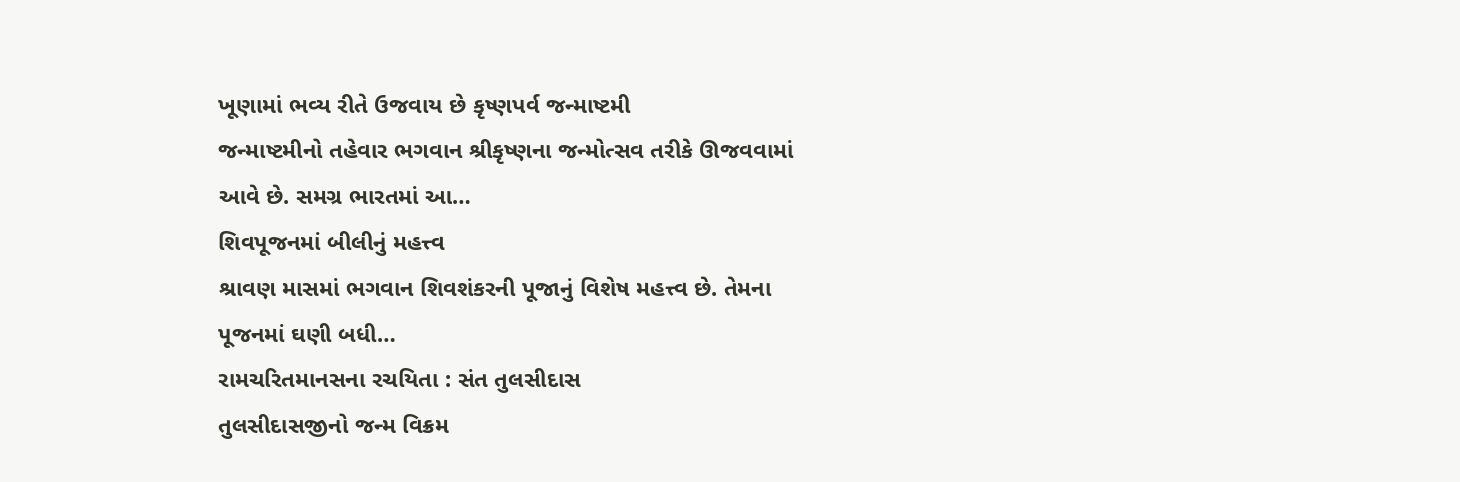ખૂણામાં ભવ્ય રીતે ઉજવાય છે કૃષ્ણપર્વ જન્માષ્ટમી
જન્માષ્ટમીનો તહેવાર ભગવાન શ્રીકૃષ્ણના જન્મોત્સવ તરીકે ઊજવવામાં આવે છે. સમગ્ર ભારતમાં આ…
શિવપૂજનમાં બીલીનું મહત્ત્વ
શ્રાવણ માસમાં ભગવાન શિવશંકરની પૂજાનું વિશેષ મહત્ત્વ છે. તેમના પૂજનમાં ઘણી બધી…
રામચરિતમાનસના રચયિતા : સંત તુલસીદાસ
તુલસીદાસજીનો જન્મ વિક્રમ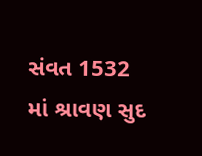સંવત 1532 માં શ્રાવણ સુદ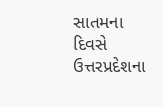સાતમના દિવસે ઉત્તરપ્રદેશના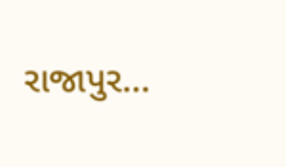રાજાપુર…